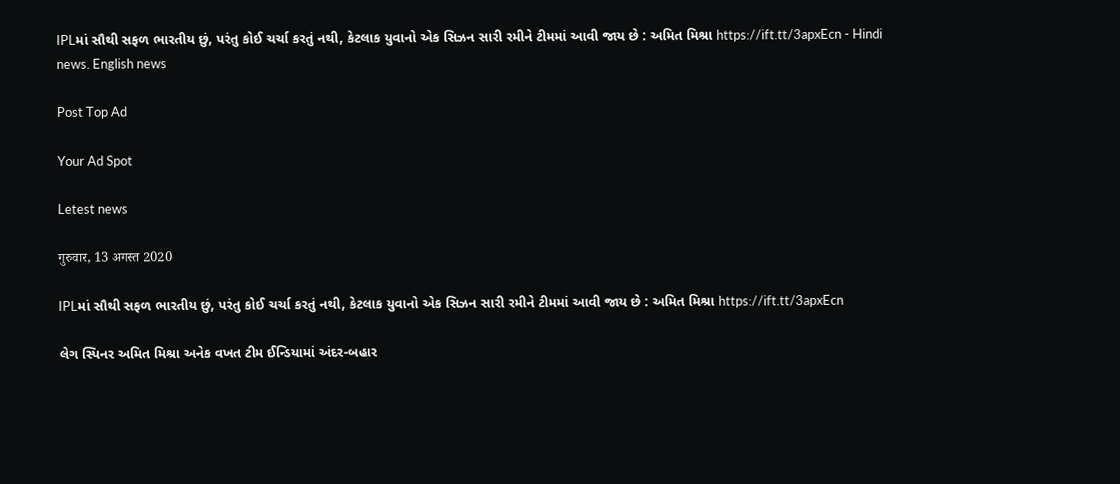IPLમાં સૌથી સફળ ભારતીય છું, પરંતુ કોઈ ચર્ચા કરતું નથી, કેટલાક યુવાનો એક સિઝન સારી રમીને ટીમમાં આવી જાય છે : અમિત મિશ્રા https://ift.tt/3apxEcn - Hindi news. English news

Post Top Ad

Your Ad Spot

Letest news

गुरुवार, 13 अगस्त 2020

IPLમાં સૌથી સફળ ભારતીય છું, પરંતુ કોઈ ચર્ચા કરતું નથી, કેટલાક યુવાનો એક સિઝન સારી રમીને ટીમમાં આવી જાય છે : અમિત મિશ્રા https://ift.tt/3apxEcn

લેગ સ્પિનર અમિત મિશ્રા અનેક વખત ટીમ ઈન્ડિયામાં અંદર-બહાર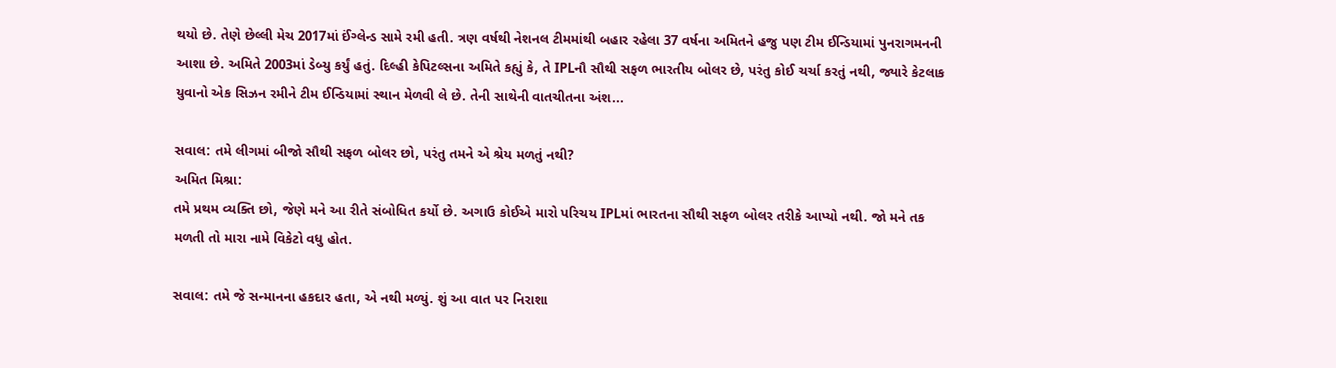થયો છે. તેણે છેલ્લી મેચ 2017માં ઈંગ્લેન્ડ સામે રમી હતી. ત્રણ વર્ષથી નેશનલ ટીમમાંથી બહાર રહેલા 37 વર્ષના અમિતને હજુ પણ ટીમ ઈન્ડિયામાં પુનરાગમનની આશા છે. અમિતે 2003માં ડેબ્યુ કર્યું હતું. દિલ્હી કેપિટલ્સના અમિતે કહ્યું કે, તે IPLનૌ સૌથી સફળ ભારતીય બોલર છે, પરંતુ કોઈ ચર્ચા કરતું નથી, જ્યારે કેટલાક યુવાનો એક સિઝન રમીને ટીમ ઈન્ડિયામાં સ્થાન મેળવી લે છે. તેની સાથેની વાતચીતના અંશ...

સવાલ: તમે લીગમાં બીજો સૌથી સફળ બોલર છો, પરંતુ તમને એ શ્રેય મળતું નથી?
અમિત મિશ્રા:
તમે પ્રથમ વ્યક્તિ છો, જેણે મને આ રીતે સંબોધિત કર્યો છે. અગાઉ કોઈએ મારો પરિચય IPLમાં ભારતના સૌથી સફળ બોલર તરીકે આપ્યો નથી. જો મને તક મળતી તો મારા નામે વિકેટો વધુ હોત.

સવાલ: તમે જે સન્માનના હકદાર હતા, એ નથી મળ્યું. શું આ વાત પર નિરાશા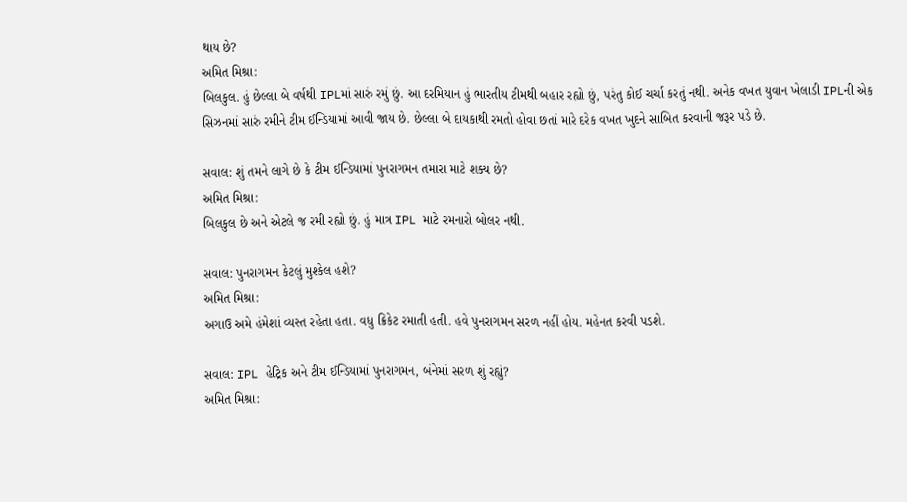થાય છે?
અમિત મિશ્રા:
બિલકુલ. હું છેલ્લા બે વર્ષથી IPLમાં સારું રમું છું. આ દરમિયાન હું ભારતીય ટીમથી બહાર રહ્યો છું, પરંતુ કોઈ ચર્ચા કરતું નથી. અનેક વખત યુવાન ખેલાડી IPLની એક સિઝનમાં સારું રમીને ટીમ ઈન્ડિયામાં આવી જાય છે. છેલ્લા બે દાયકાથી રમતો હોવા છતાં મારે દરેક વખત ખુદને સાબિત કરવાની જરૂર પડે છે.

સવાલ: શું તમને લાગે છે કે ટીમ ઈન્ડિયામાં પુનરાગમન તમારા માટે શક્ય છે?
અમિત મિશ્રા:
બિલકુલ છે અને એટલે જ રમી રહ્યો છું. હું માત્ર IPL માટે રમનારો બોલર નથી.

સવાલ: પુનરાગમન કેટલું મુશ્કેલ હશે?
અમિત મિશ્રા:
અગાઉ અમે હંમેશાં વ્યસ્ત રહેતા હતા. વધુ ક્રિકેટ રમાતી હતી. હવે પુનરાગમન સરળ નહીં હોય. મહેનત કરવી પડશે.

સવાલ: IPL હેટ્રિક અને ટીમ ઈન્ડિયામાં પુનરાગમન, બંનેમાં સરળ શું રહ્યું?
અમિત મિશ્રા: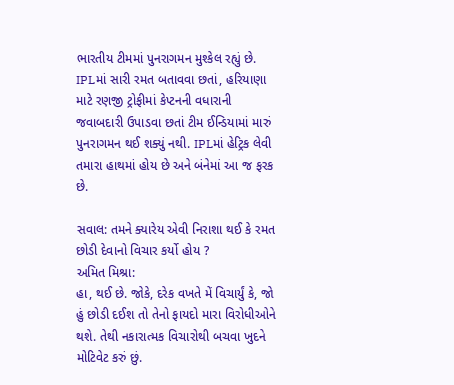ભારતીય ટીમમાં પુનરાગમન મુશ્કેલ રહ્યું છે. IPLમાં સારી રમત બતાવવા છતાં, હરિયાણા માટે રણજી ટ્રોફીમાં કેપ્ટનની વધારાની જવાબદારી ઉપાડવા છતાં ટીમ ઈન્ડિયામાં મારું પુનરાગમન થઈ શક્યું નથી. IPLમાં હેટ્રિક લેવી તમારા હાથમાં હોય છે અને બંનેમાં આ જ ફરક છે.

સવાલ: તમને ક્યારેય એવી નિરાશા થઈ કે રમત છોડી દેવાનો વિચાર કર્યો હોય ?
અમિત મિશ્રા:
હા, થઈ છે. જોકે, દરેક વખતે મેં વિચાર્યું કે, જો હું છોડી દઈશ તો તેનો ફાયદો મારા વિરોધીઓને થશે. તેથી નકારાત્મક વિચારોથી બચવા ખુદને મોટિવેટ કરું છું.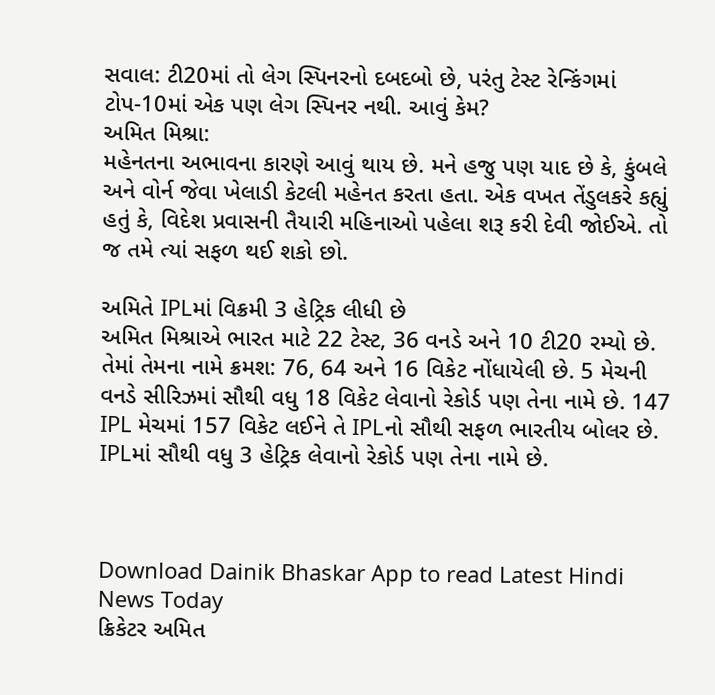સવાલ: ટી20માં તો લેગ સ્પિનરનો દબદબો છે, પરંતુ ટેસ્ટ રેન્કિંગમાં ટોપ-10માં એક પણ લેગ સ્પિનર નથી. આવું કેમ?
અમિત મિશ્રા:
મહેનતના અભાવના કારણે આવું થાય છે. મને હજુ પણ યાદ છે કે, કુંબલે અને વોર્ન જેવા ખેલાડી કેટલી મહેનત કરતા હતા. એક વખત તેંડુલકરે કહ્યું હતું કે, વિદેશ પ્રવાસની તૈયારી મહિનાઓ પહેલા શરૂ કરી દેવી જોઈએ. તો જ તમે ત્યાં સફળ થઈ શકો છો.

અમિતે IPLમાં વિક્રમી 3 હેટ્રિક લીધી છે
અમિત મિશ્રાએ ભારત માટે 22 ટેસ્ટ, 36 વનડે અને 10 ટી20 રમ્યો છે. તેમાં તેમના નામે ક્રમશ: 76, 64 અને 16 વિકેટ નોંધાયેલી છે. 5 મેચની વનડે સીરિઝમાં સૌથી વધુ 18 વિકેટ લેવાનો રેકોર્ડ પણ તેના નામે છે. 147 IPL મેચમાં 157 વિકેટ લઈને તે IPLનો સૌથી સફળ ભારતીય બોલર છે. IPLમાં સૌથી વધુ 3 હેટ્રિક લેવાનો રેકોર્ડ પણ તેના નામે છે.



Download Dainik Bhaskar App to read Latest Hindi News Today
ક્રિકેટર અમિત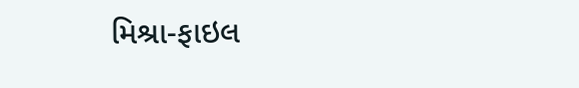મિશ્રા-ફાઇલ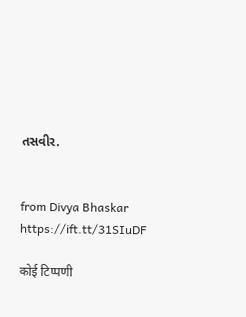તસવીર.


from Divya Bhaskar https://ift.tt/31SIuDF

कोई टिप्पणी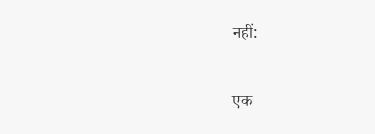नहीं:

एक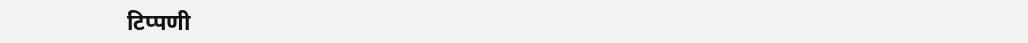टिप्पणी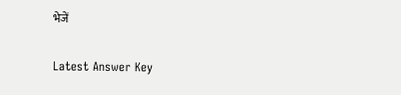भेजें

Latest Answer Key